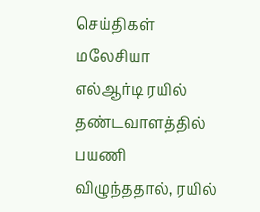செய்திகள் மலேசியா
எல்ஆர்டி ரயில் தண்டவாளத்தில் பயணி விழுந்ததால், ரயில்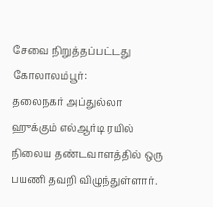சேவை நிறுத்தப்பட்டது
கோலாலம்பூர்:
தலைநகர் அப்துல்லா ஹுக்கும் எல்ஆர்டி ரயில் நிலைய தண்டவாளத்தில் ஒரு பயணி தவறி விழுந்துள்ளார்.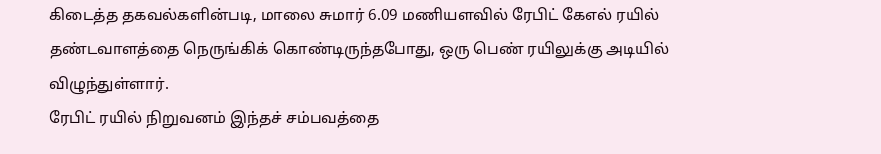கிடைத்த தகவல்களின்படி, மாலை சுமார் 6.09 மணியளவில் ரேபிட் கேஎல் ரயில் தண்டவாளத்தை நெருங்கிக் கொண்டிருந்தபோது, ஒரு பெண் ரயிலுக்கு அடியில் விழுந்துள்ளார்.
ரேபிட் ரயில் நிறுவனம் இந்தச் சம்பவத்தை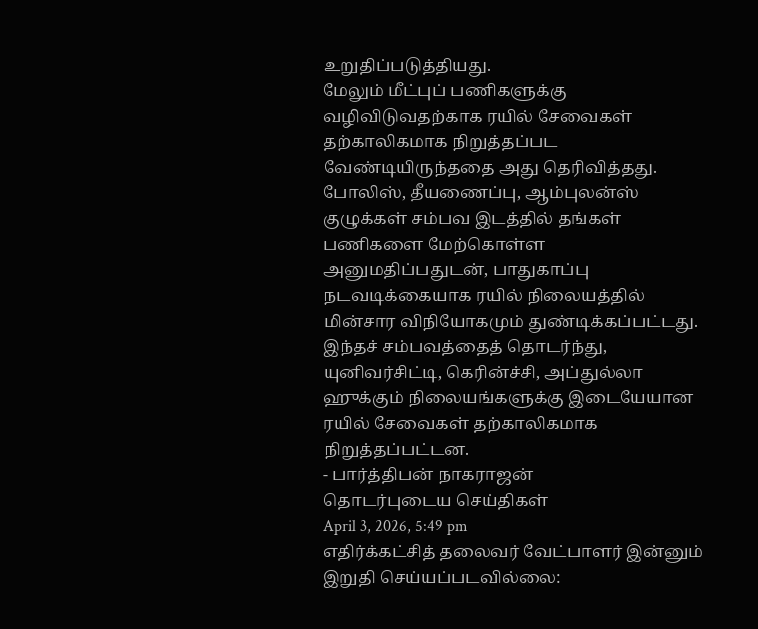உறுதிப்படுத்தியது.
மேலும் மீட்புப் பணிகளுக்கு வழிவிடுவதற்காக ரயில் சேவைகள் தற்காலிகமாக நிறுத்தப்பட வேண்டியிருந்ததை அது தெரிவித்தது.
போலிஸ், தீயணைப்பு, ஆம்புலன்ஸ் குழுக்கள் சம்பவ இடத்தில் தங்கள் பணிகளை மேற்கொள்ள அனுமதிப்பதுடன், பாதுகாப்பு நடவடிக்கையாக ரயில் நிலையத்தில் மின்சார விநியோகமும் துண்டிக்கப்பட்டது.
இந்தச் சம்பவத்தைத் தொடர்ந்து, யுனிவர்சிட்டி, கெரின்ச்சி, அப்துல்லா ஹுக்கும் நிலையங்களுக்கு இடையேயான ரயில் சேவைகள் தற்காலிகமாக நிறுத்தப்பட்டன.
- பார்த்திபன் நாகராஜன்
தொடர்புடைய செய்திகள்
April 3, 2026, 5:49 pm
எதிர்க்கட்சித் தலைவர் வேட்பாளர் இன்னும் இறுதி செய்யப்படவில்லை: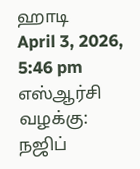ஹாடி
April 3, 2026, 5:46 pm
எஸ்ஆர்சி வழக்கு: நஜிப்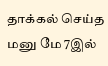தாக்கல் செய்த மனு மே 7இல்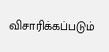விசாரிக்கப்படும்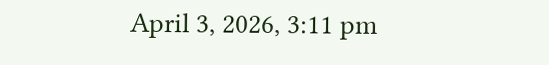April 3, 2026, 3:11 pm